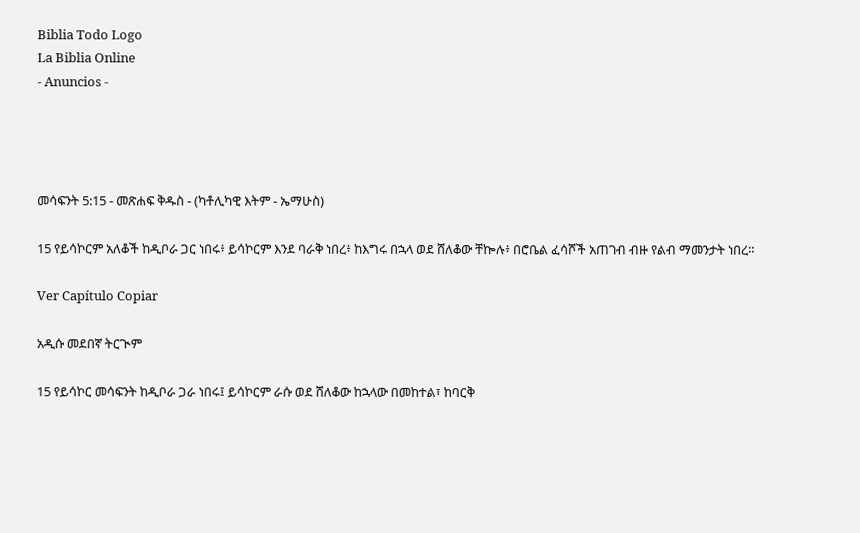Biblia Todo Logo
La Biblia Online
- Anuncios -




መሳፍንት 5:15 - መጽሐፍ ቅዱስ - (ካቶሊካዊ እትም - ኤማሁስ)

15 የይሳኮርም አለቆች ከዲቦራ ጋር ነበሩ፥ ይሳኮርም እንደ ባራቅ ነበረ፥ ከእግሩ በኋላ ወደ ሸለቆው ቸኰሉ፥ በሮቤል ፈሳሾች አጠገብ ብዙ የልብ ማመንታት ነበረ።

Ver Capítulo Copiar

አዲሱ መደበኛ ትርጒም

15 የይሳኮር መሳፍንት ከዲቦራ ጋራ ነበሩ፤ ይሳኮርም ራሱ ወደ ሸለቆው ከኋላው በመከተል፣ ከባርቅ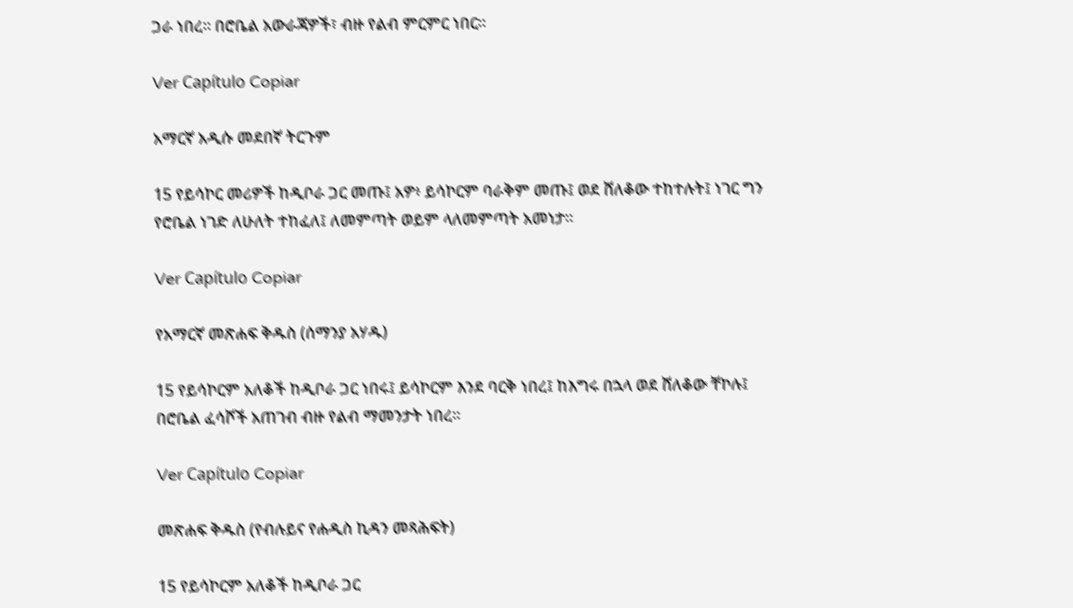ጋራ ነበረ። በሮቤል አውራጃዎች፣ ብዙ የልብ ምርምር ነበር።

Ver Capítulo Copiar

አማርኛ አዲሱ መደበኛ ትርጉም

15 የይሳኮር መሪዎች ከዲቦራ ጋር መጡ፤ አዎ፥ ይሳኮርም ባራቅም መጡ፤ ወደ ሸለቆው ተከተሉት፤ ነገር ግን የሮቤል ነገድ ለሁለት ተከፈለ፤ ለመምጣት ወይም ላለመምጣት አመነታ።

Ver Capítulo Copiar

የአማርኛ መጽሐፍ ቅዱስ (ሰማንያ አሃዱ)

15 የይሳኮርም አለቆች ከዲቦራ ጋር ነበሩ፤ ይሳኮርም እንደ ባርቅ ነበረ፤ ከእግሩ በኋላ ወደ ሸለቆው ቸኮሉ፤ በሮቤል ፈሳሾች አጠገብ ብዙ የልብ ማመንታት ነበረ።

Ver Capítulo Copiar

መጽሐፍ ቅዱስ (የብሉይና የሐዲስ ኪዳን መጻሕፍት)

15 የይሳኮርም አለቆች ከዲቦራ ጋር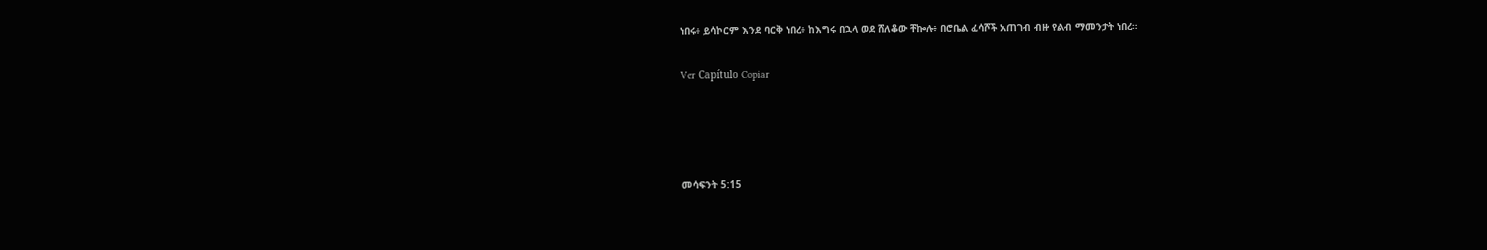ነበሩ፥ ይሳኮርም እንደ ባርቅ ነበረ፥ ከእግሩ በኋላ ወደ ሸለቆው ቸኰሉ፥ በሮቤል ፈሳሾች አጠገብ ብዙ የልብ ማመንታት ነበረ።

Ver Capítulo Copiar




መሳፍንት 5:15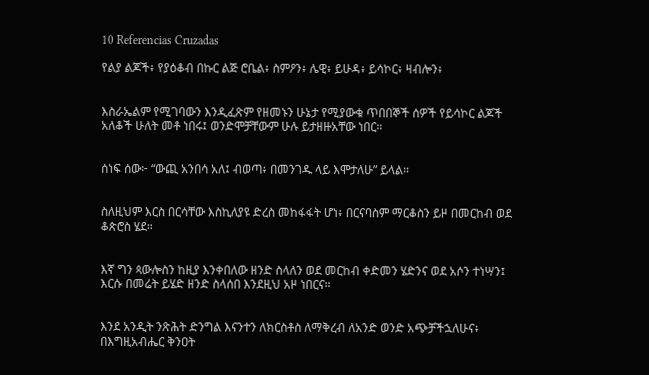10 Referencias Cruzadas

የልያ ልጆች፥ የያዕቆብ በኩር ልጅ ሮቤል፥ ስምዖን፥ ሌዊ፥ ይሁዳ፥ ይሳኮር፥ ዛብሎን፥


እስራኤልም የሚገባውን እንዲፈጽም የዘመኑን ሁኔታ የሚያውቁ ጥበበኞች ሰዎች የይሳኮር ልጆች አለቆች ሁለት መቶ ነበሩ፤ ወንድሞቻቸውም ሁሉ ይታዘዙአቸው ነበር።


ሰነፍ ሰው፦ “ውጪ አንበሳ አለ፤ ብወጣ፥ በመንገዱ ላይ እሞታለሁ” ይላል።


ስለዚህም እርስ በርሳቸው እስኪለያዩ ድረስ መከፋፋት ሆነ፥ በርናባስም ማርቆስን ይዞ በመርከብ ወደ ቆጵሮስ ሄደ።


እኛ ግን ጳውሎስን ከዚያ እንቀበለው ዘንድ ስላለን ወደ መርከብ ቀድመን ሄድንና ወደ አሶን ተነሣን፤ እርሱ በመሬት ይሄድ ዘንድ ስላሰበ እንደዚህ አዞ ነበርና።


እንደ አንዲት ንጽሕት ድንግል እናንተን ለክርስቶስ ለማቅረብ ለአንድ ወንድ አጭቻችኋለሁና፥ በእግዚአብሔር ቅንዐት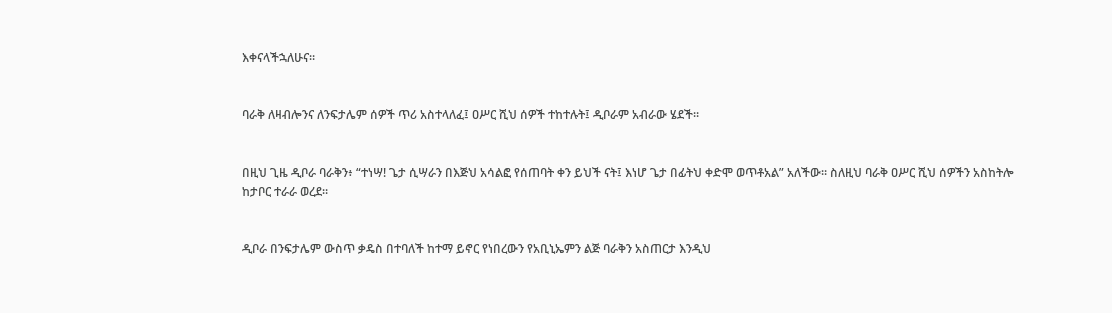እቀናላችኋለሁና።


ባራቅ ለዛብሎንና ለንፍታሌም ሰዎች ጥሪ አስተላለፈ፤ ዐሥር ሺህ ሰዎች ተከተሉት፤ ዲቦራም አብራው ሄደች።


በዚህ ጊዜ ዲቦራ ባራቅን፥ “ተነሣ! ጌታ ሲሣራን በእጅህ አሳልፎ የሰጠባት ቀን ይህች ናት፤ እነሆ ጌታ በፊትህ ቀድሞ ወጥቶአል” አለችው። ስለዚህ ባራቅ ዐሥር ሺህ ሰዎችን አስከትሎ ከታቦር ተራራ ወረደ።


ዲቦራ በንፍታሌም ውስጥ ቃዴስ በተባለች ከተማ ይኖር የነበረውን የአቢኒኤምን ልጅ ባራቅን አስጠርታ እንዲህ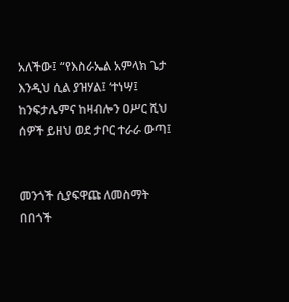አለችው፤ “የእስራኤል አምላክ ጌታ እንዲህ ሲል ያዝሃል፤ ‘ተነሣ፤ ከንፍታሌምና ከዛብሎን ዐሥር ሺህ ሰዎች ይዘህ ወደ ታቦር ተራራ ውጣ፤


መንጎች ሲያፍዋጩ ለመስማት በበጎች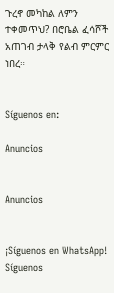ጉረኖ መካከል ለምን ተቀመጥህ? በሮቤል ፈሳሾች አጠገብ ታላቅ የልብ ምርምር ነበረ።


Síguenos en:

Anuncios


Anuncios


¡Síguenos en WhatsApp! Síguenos